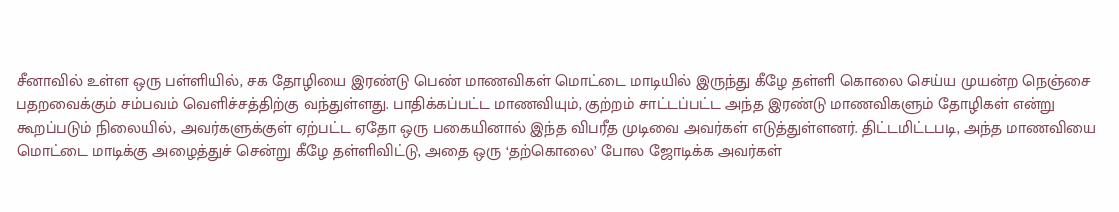சீனாவில் உள்ள ஒரு பள்ளியில், சக தோழியை இரண்டு பெண் மாணவிகள் மொட்டை மாடியில் இருந்து கீழே தள்ளி கொலை செய்ய முயன்ற நெஞ்சை பதறவைக்கும் சம்பவம் வெளிச்சத்திற்கு வந்துள்ளது. பாதிக்கப்பட்ட மாணவியும், குற்றம் சாட்டப்பட்ட அந்த இரண்டு மாணவிகளும் தோழிகள் என்று கூறப்படும் நிலையில், அவர்களுக்குள் ஏற்பட்ட ஏதோ ஒரு பகையினால் இந்த விபரீத முடிவை அவர்கள் எடுத்துள்ளனர். திட்டமிட்டபடி, அந்த மாணவியை மொட்டை மாடிக்கு அழைத்துச் சென்று கீழே தள்ளிவிட்டு, அதை ஒரு ‘தற்கொலை’ போல ஜோடிக்க அவர்கள்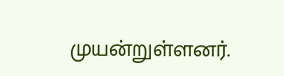முயன்றுள்ளனர்.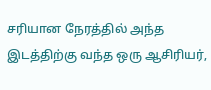சரியான நேரத்தில் அந்த இடத்திற்கு வந்த ஒரு ஆசிரியர்,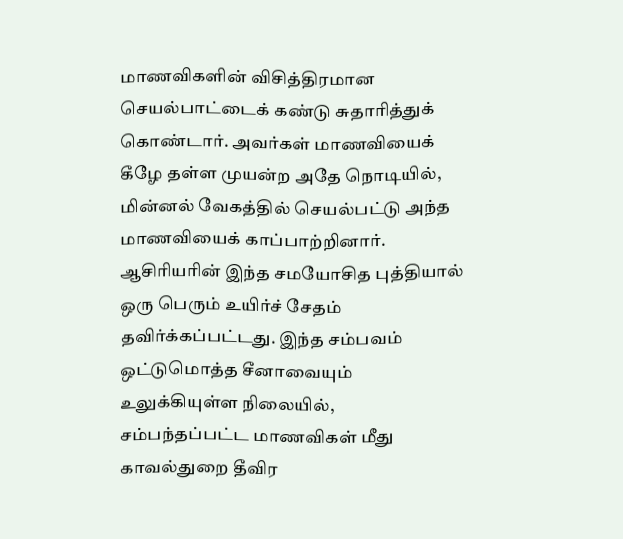மாணவிகளின் விசித்திரமான செயல்பாட்டைக் கண்டு சுதாரித்துக் கொண்டார். அவர்கள் மாணவியைக் கீழே தள்ள முயன்ற அதே நொடியில், மின்னல் வேகத்தில் செயல்பட்டு அந்த மாணவியைக் காப்பாற்றினார். ஆசிரியரின் இந்த சமயோசித புத்தியால் ஒரு பெரும் உயிர்ச் சேதம் தவிர்க்கப்பட்டது. இந்த சம்பவம் ஒட்டுமொத்த சீனாவையும் உலுக்கியுள்ள நிலையில், சம்பந்தப்பட்ட மாணவிகள் மீது காவல்துறை தீவிர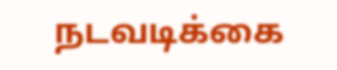நடவடிக்கை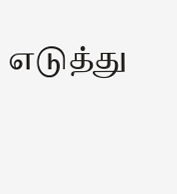எடுத்து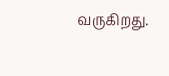வருகிறது.